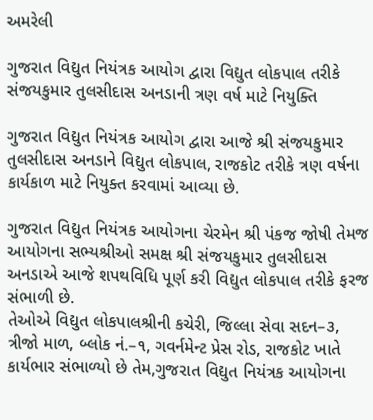અમરેલી

ગુજરાત વિદ્યુત નિયંત્રક આયોગ દ્વારા વિદ્યુત લોકપાલ તરીકે સંજયકુમાર તુલસીદાસ અનડાની ત્રણ વર્ષ માટે નિયુક્તિ

ગુજરાત વિદ્યુત નિયંત્રક આયોગ દ્વારા આજે શ્રી સંજયકુમાર તુલસીદાસ અનડાને વિદ્યુત લોકપાલ, રાજકોટ તરીકે ત્રણ વર્ષના કાર્યકાળ માટે નિયુક્ત કરવામાં આવ્યા છે.

ગુજરાત વિદ્યુત નિયંત્રક આયોગના ચેરમેન શ્રી પંકજ જોષી તેમજ આયોગના સભ્યશ્રીઓ સમક્ષ શ્રી સંજયકુમાર તુલસીદાસ અનડાએ આજે શપથવિધિ પૂર્ણ કરી વિદ્યુત લોકપાલ તરીકે ફરજ સંભાળી છે.
તેઓએ વિદ્યુત લોકપાલશ્રીની કચેરી, જિલ્લા સેવા સદન–૩, ત્રીજો માળ, બ્લોક નં.–૧, ગવર્નમેન્ટ પ્રેસ રોડ, રાજકોટ ખાતે કાર્યભાર સંભાળ્યો છે તેમ,ગુજરાત વિદ્યુત નિયંત્રક આયોગના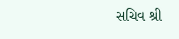સચિવ શ્રી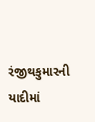રંજીથકુમારની યાદીમાં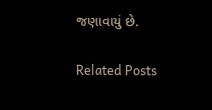જણાવાયું છે.

Related Posts